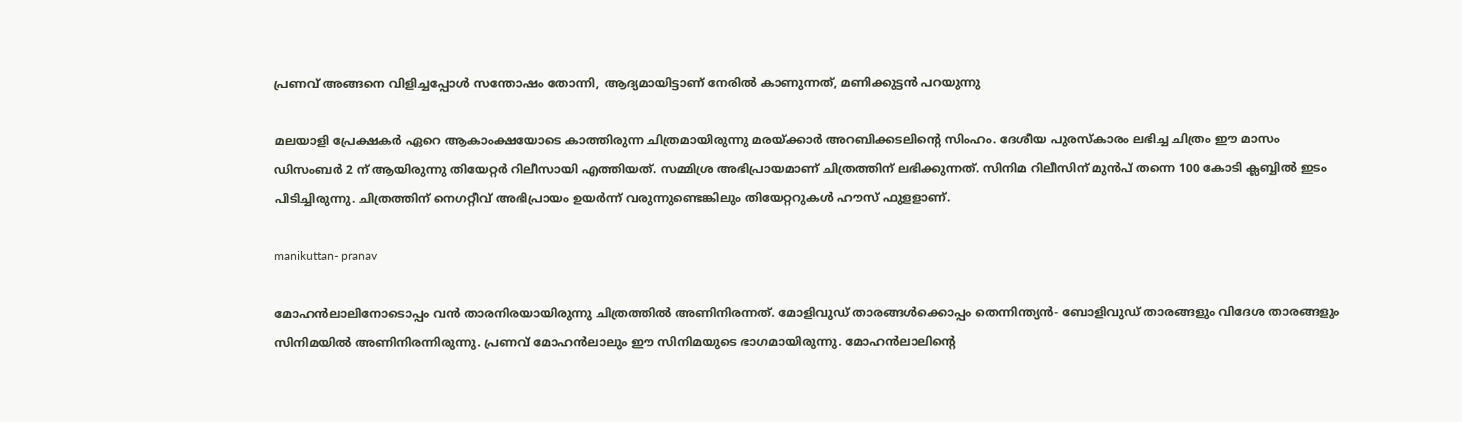പ്രണവ് അങ്ങനെ വിളിച്ചപ്പോൾ സന്തോഷം തോന്നി, ആദ്യമായിട്ടാണ് നേരിൽ കാണുന്നത്, മണിക്കുട്ടൻ പറയുന്നു

മലയാളി പ്രേക്ഷകർ ഏറെ ആകാംക്ഷയോടെ കാത്തിരുന്ന ചിത്രമായിരുന്നു മരയ്ക്കാർ അറബിക്കടലിന്റെ സിംഹം. ദേശീയ പുരസ്കാരം ലഭിച്ച ചിത്രം ഈ മാസം ഡിസംബർ 2 ന് ആയിരുന്നു തിയേറ്റർ റിലീസായി എത്തിയത്. സമ്മിശ്ര അഭിപ്രായമാണ് ചിത്രത്തിന് ലഭിക്കുന്നത്. സിനിമ റിലീസിന് മുൻപ് തന്നെ 100 കോടി ക്ലബ്ബിൽ ഇടം പിടിച്ചിരുന്നു. ചിത്രത്തിന് നെഗറ്റീവ് അഭിപ്രായം ഉയർന്ന് വരുന്നുണ്ടെങ്കിലും തിയേറ്ററുകൾ ഹൗസ് ഫുളളാണ്.

manikuttan- pranav

മോഹൻലാലിനോടൊപ്പം വൻ താരനിരയായിരുന്നു ചിത്രത്തിൽ അണിനിരന്നത്. മോളിവുഡ് താരങ്ങൾക്കൊപ്പം തെന്നിന്ത്യൻ- ബോളിവുഡ് താരങ്ങളും വിദേശ താരങ്ങളും സിനിമയിൽ അണിനിരന്നിരുന്നു. പ്രണവ് മോഹൻലാലും ഈ സിനിമയുടെ ഭാഗമായിരുന്നു. മോഹൻലാലിന്റെ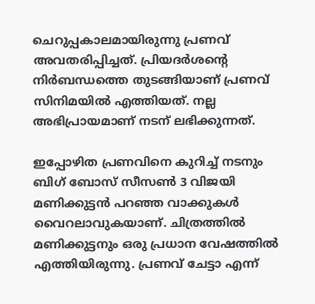ചെറുപ്പകാലമായിരുന്നു പ്രണവ് അവതരിപ്പിച്ചത്. പ്രിയദർശന്റെ നിർബന്ധത്തെ തുടങ്ങിയാണ് പ്രണവ് സിനിമയിൽ എത്തിയത്. നല്ല അഭിപ്രായമാണ് നടന് ലഭിക്കുന്നത്.

ഇപ്പോഴിത പ്രണവിനെ കുറിച്ച് നടനും ബിഗ് ബോസ് സീസൺ 3 വിജയി മണിക്കുട്ടൻ പറഞ്ഞ വാക്കുകൾ വൈറലാവുകയാണ്. ചിത്രത്തിൽ മണിക്കുട്ടനും ഒരു പ്രധാന വേഷത്തിൽ എത്തിയിരുന്നു. പ്രണവ് ചേട്ടാ എന്ന്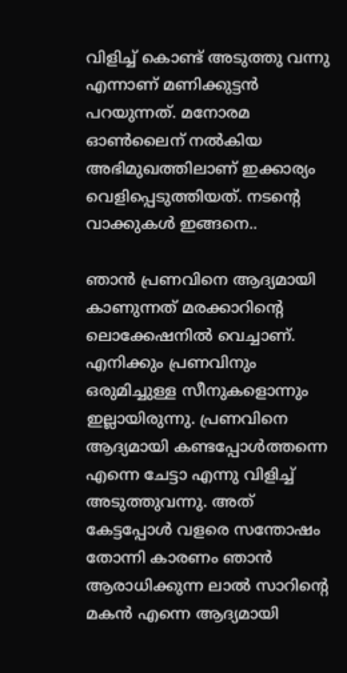വിളിച്ച് കൊണ്ട് അടുത്തു വന്നു എന്നാണ് മണിക്കുട്ടൻ പറയുന്നത്. മനോരമ ഓൺലൈന് നൽകിയ അഭിമുഖത്തിലാണ് ഇക്കാര്യം വെളിപ്പെടുത്തിയത്. നടന്റെ വാക്കുകൾ ഇങ്ങനെ..

ഞാൻ പ്രണവിനെ ആദ്യമായി കാണുന്നത് മരക്കാറിന്റെ ലൊക്കേഷനിൽ വെച്ചാണ്. എനിക്കും പ്രണവിനും ഒരുമിച്ചുള്ള സീനുകളൊന്നും ഇല്ലായിരുന്നു. പ്രണവിനെ ആദ്യമായി കണ്ടപ്പോൾത്തന്നെ എന്നെ ചേട്ടാ എന്നു വിളിച്ച് അടുത്തുവന്നു. അത് കേട്ടപ്പോൾ വളരെ സന്തോഷം തോന്നി കാരണം ഞാൻ ആരാധിക്കുന്ന ലാൽ സാറിന്റെ മകൻ എന്നെ ആദ്യമായി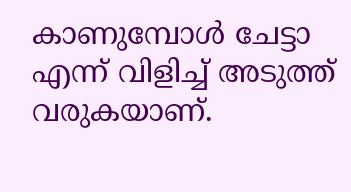കാണുമ്പോൾ ചേട്ടാ എന്ന് വിളിച്ച് അടുത്ത് വരുകയാണ്.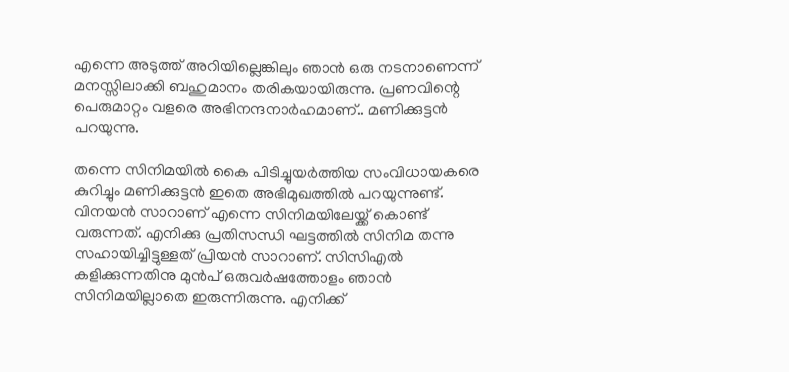എന്നെ അടുത്ത് അറിയില്ലെങ്കിലും ഞാൻ ഒരു നടനാണെന്ന് മനസ്സിലാക്കി ബഹുമാനം തരികയായിരുന്നു. പ്രണവിന്റെ പെരുമാറ്റം വളരെ അഭിനന്ദനാർഹമാണ്.. മണിക്കുട്ടൻ പറയുന്നു.

തന്നെ സിനിമയിൽ കൈ പിടിച്ചുയർത്തിയ സംവിധായകരെ കുറിച്ചും മണിക്കുട്ടൻ ഇതെ അഭിമുഖത്തിൽ പറയുന്നുണ്ട്. വിനയൻ സാറാണ് എന്നെ സിനിമയിലേയ്ക്ക് കൊണ്ട് വരുന്നത്. എനിക്കു പ്രതിസന്ധി ഘട്ടത്തിൽ സിനിമ തന്നു സഹായിച്ചിട്ടുള്ളത് പ്രിയൻ സാറാണ്. സിസിഎൽ കളിക്കുന്നതിനു മുൻപ് ഒരുവർഷത്തോളം ഞാൻ സിനിമയില്ലാതെ ഇരുന്നിരുന്നു. എനിക്ക്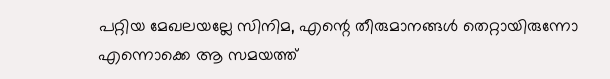പറ്റിയ മേഖലയല്ലേ സിനിമ, എന്റെ തീരുമാനങ്ങൾ തെറ്റായിരുന്നോ എന്നൊക്കെ ആ സമയത്ത്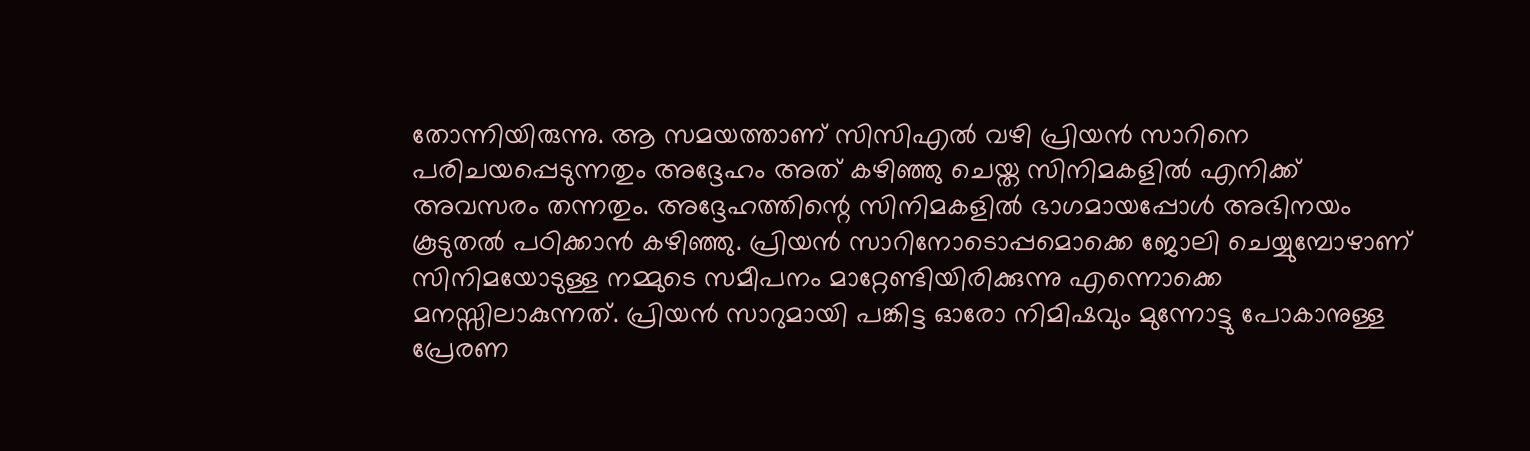തോന്നിയിരുന്നു. ആ സമയത്താണ് സിസിഎൽ വഴി പ്രിയൻ സാറിനെ പരിചയപ്പെടുന്നതും അദ്ദേഹം അത് കഴിഞ്ഞു ചെയ്ത സിനിമകളിൽ എനിക്ക് അവസരം തന്നതും. അദ്ദേഹത്തിന്റെ സിനിമകളിൽ ഭാഗമായപ്പോൾ അഭിനയം കൂടുതൽ പഠിക്കാൻ കഴിഞ്ഞു. പ്രിയൻ സാറിനോടൊപ്പമൊക്കെ ജോലി ചെയ്യുമ്പോഴാണ് സിനിമയോടുള്ള നമ്മുടെ സമീപനം മാറ്റേണ്ടിയിരിക്കുന്നു എന്നൊക്കെ മനസ്സിലാകുന്നത്. പ്രിയൻ സാറുമായി പങ്കിട്ട ഓരോ നിമിഷവും മുന്നോട്ടു പോകാനുള്ള പ്രേരണ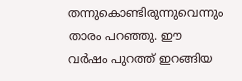തന്നുകൊണ്ടിരുന്നുവെന്നും താരം പറഞ്ഞു. ഈ വർഷം പുറത്ത് ഇറങ്ങിയ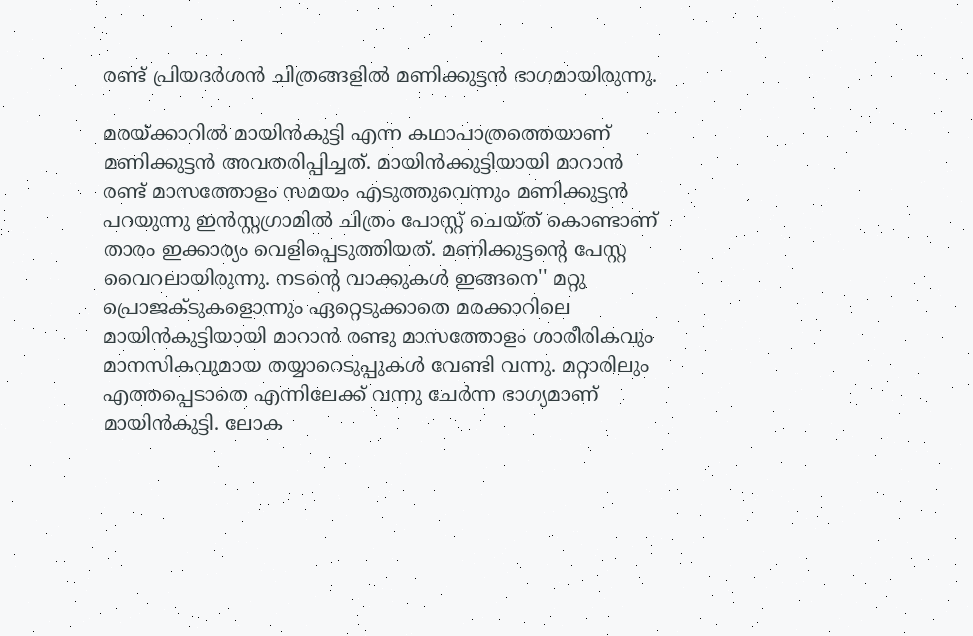രണ്ട് പ്രിയദർശൻ ചിത്രങ്ങളിൽ മണിക്കുട്ടൻ ഭാഗമായിരുന്നു.

മരയ്ക്കാറിൽ മായിൻകുട്ടി എന്ന കഥാപാത്രത്തെയാണ് മണിക്കുട്ടൻ അവതരിപ്പിച്ചത്. മായിൻക്കുട്ടിയായി മാറാൻ രണ്ട് മാസത്തോളം സമയം എടുത്തുവെന്നും മണിക്കുട്ടൻ പറയുന്നു ഇൻസ്റ്റഗ്രാമിൽ ചിത്രം പോസ്റ്റ് ചെയ്ത് കൊണ്ടാണ് താരം ഇക്കാര്യം വെളിപ്പെടുത്തിയത്. മണിക്കുട്ടന്റെ പേസ്റ്റ വൈറലായിരുന്നു. നടന്റെ വാക്കുകൾ ഇങ്ങനെ'' മറ്റു പ്രൊജക്ടുകളൊന്നും ഏറ്റെടുക്കാതെ മരക്കാറിലെ മായിൻകുട്ടിയായി മാറാൻ രണ്ടു മാസത്തോളം ശാരീരികവും മാനസികവുമായ തയ്യാറെടുപ്പുകൾ വേണ്ടി വന്നു. മറ്റാരിലും എത്തപ്പെടാതെ എന്നിലേക്ക്‌ വന്നു ചേർന്ന ഭാഗ്യമാണ് മായിൻകുട്ടി. ലോക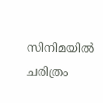സിനിമയിൽ ചരിത്രം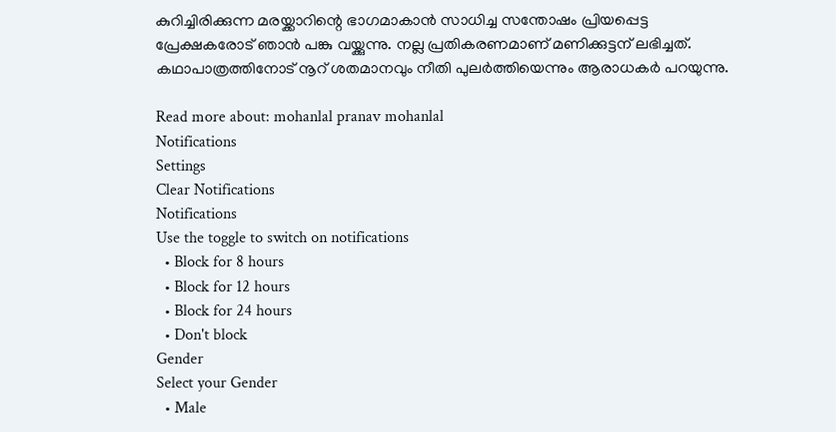കുറിച്ചിരിക്കുന്ന മരയ്ക്കാറിന്റെ ഭാഗമാകാൻ സാധിച്ച സന്തോഷം പ്രിയപ്പെട്ട പ്രേക്ഷകരോട് ഞാൻ പങ്കു വയ്ക്കുന്നു. നല്ല പ്രതികരണമാണ് മണിക്കുട്ടന് ലഭിച്ചത്. കഥാപാത്രത്തിനോട് നൂറ് ശതമാനവും നീതി പുലർത്തിയെന്നും ആരാധകർ പറയുന്നു.

Read more about: mohanlal pranav mohanlal
Notifications
Settings
Clear Notifications
Notifications
Use the toggle to switch on notifications
  • Block for 8 hours
  • Block for 12 hours
  • Block for 24 hours
  • Don't block
Gender
Select your Gender
  • Male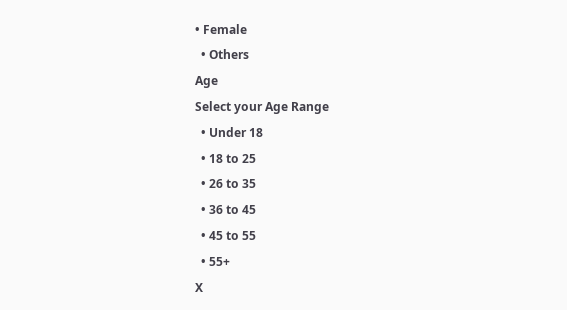• Female
  • Others
Age
Select your Age Range
  • Under 18
  • 18 to 25
  • 26 to 35
  • 36 to 45
  • 45 to 55
  • 55+
X